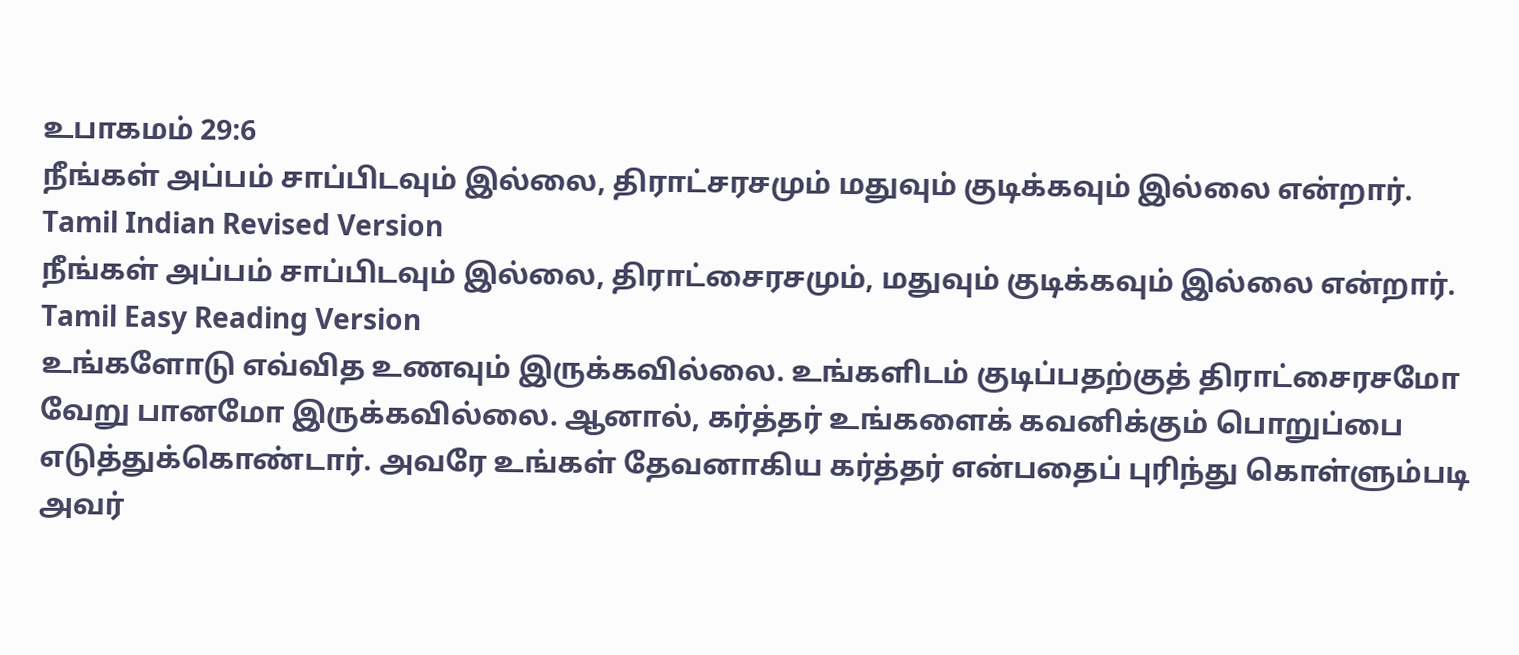உபாகமம் 29:6
நீங்கள் அப்பம் சாப்பிடவும் இல்லை, திராட்சரசமும் மதுவும் குடிக்கவும் இல்லை என்றார்.
Tamil Indian Revised Version
நீங்கள் அப்பம் சாப்பிடவும் இல்லை, திராட்சைரசமும், மதுவும் குடிக்கவும் இல்லை என்றார்.
Tamil Easy Reading Version
உங்களோடு எவ்வித உணவும் இருக்கவில்லை. உங்களிடம் குடிப்பதற்குத் திராட்சைரசமோ வேறு பானமோ இருக்கவில்லை. ஆனால், கர்த்தர் உங்களைக் கவனிக்கும் பொறுப்பை எடுத்துக்கொண்டார். அவரே உங்கள் தேவனாகிய கர்த்தர் என்பதைப் புரிந்து கொள்ளும்படி அவர்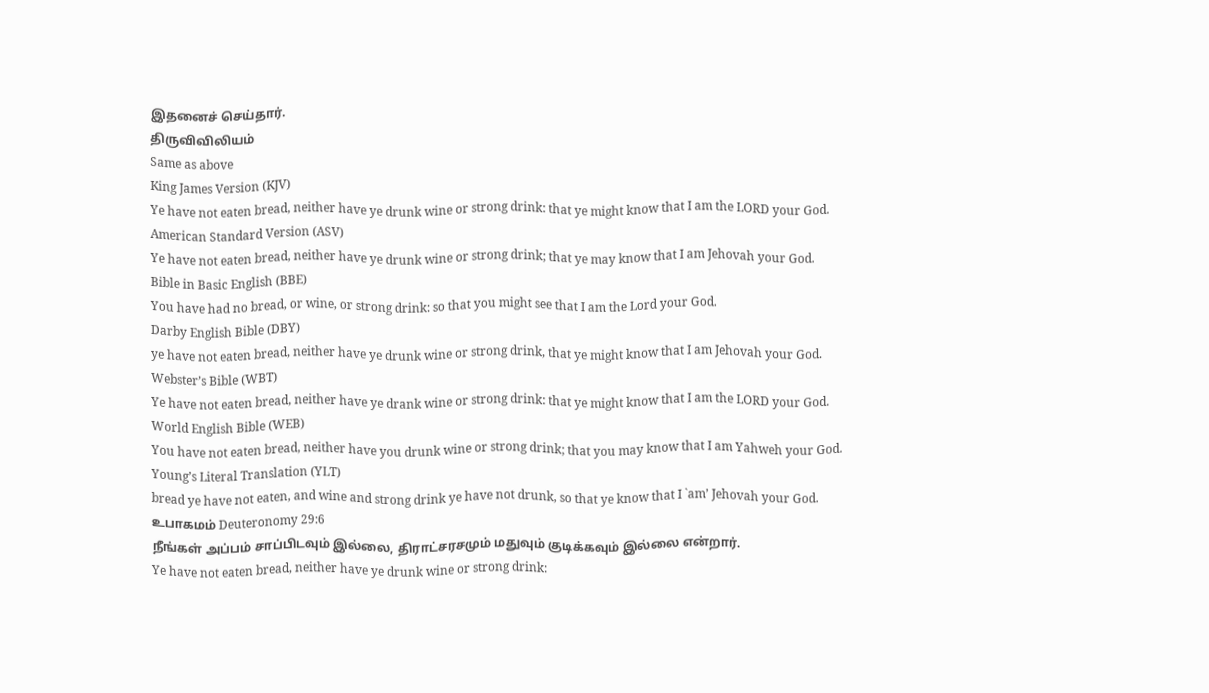இதனைச் செய்தார்.
திருவிவிலியம்
Same as above
King James Version (KJV)
Ye have not eaten bread, neither have ye drunk wine or strong drink: that ye might know that I am the LORD your God.
American Standard Version (ASV)
Ye have not eaten bread, neither have ye drunk wine or strong drink; that ye may know that I am Jehovah your God.
Bible in Basic English (BBE)
You have had no bread, or wine, or strong drink: so that you might see that I am the Lord your God.
Darby English Bible (DBY)
ye have not eaten bread, neither have ye drunk wine or strong drink, that ye might know that I am Jehovah your God.
Webster’s Bible (WBT)
Ye have not eaten bread, neither have ye drank wine or strong drink: that ye might know that I am the LORD your God.
World English Bible (WEB)
You have not eaten bread, neither have you drunk wine or strong drink; that you may know that I am Yahweh your God.
Young’s Literal Translation (YLT)
bread ye have not eaten, and wine and strong drink ye have not drunk, so that ye know that I `am’ Jehovah your God.
உபாகமம் Deuteronomy 29:6
நீங்கள் அப்பம் சாப்பிடவும் இல்லை, திராட்சரசமும் மதுவும் குடிக்கவும் இல்லை என்றார்.
Ye have not eaten bread, neither have ye drunk wine or strong drink: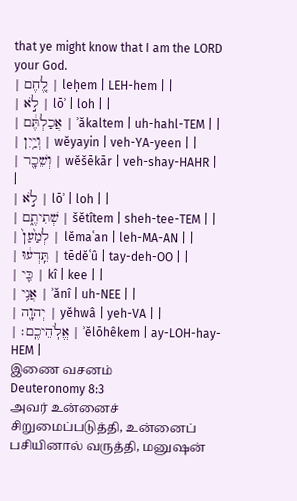that ye might know that I am the LORD your God.
| לֶ֚חֶם | leḥem | LEH-hem | |
| לֹ֣א | lōʾ | loh | |
| אֲכַלְתֶּ֔ם | ʾăkaltem | uh-hahl-TEM | |
| וְיַ֥יִן | wĕyayin | veh-YA-yeen | |
| וְשֵׁכָ֖ר | wĕšēkār | veh-shay-HAHR | |
| לֹ֣א | lōʾ | loh | |
| שְׁתִיתֶ֑ם | šĕtîtem | sheh-tee-TEM | |
| לְמַ֙עַן֙ | lĕmaʿan | leh-MA-AN | |
| תֵּֽדְע֔וּ | tēdĕʿû | tay-deh-OO | |
| כִּ֛י | kî | kee | |
| אֲנִ֥י | ʾănî | uh-NEE | |
| יְהוָ֖ה | yĕhwâ | yeh-VA | |
| אֱלֹֽהֵיכֶֽם׃ | ʾĕlōhêkem | ay-LOH-hay-HEM |
இணை வசனம்
Deuteronomy 8:3
அவர் உன்னைச் சிறுமைப்படுத்தி, உன்னைப் பசியினால் வருத்தி, மனுஷன்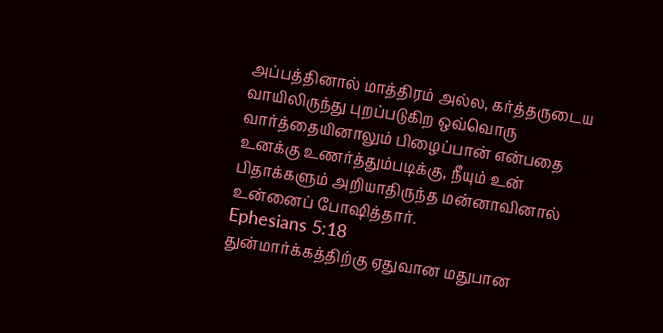அப்பத்தினால் மாத்திரம் அல்ல, கர்த்தருடைய வாயிலிருந்து புறப்படுகிற ஒவ்வொரு வார்த்தையினாலும் பிழைப்பான் என்பதை உனக்கு உணர்த்தும்படிக்கு, நீயும் உன் பிதாக்களும் அறியாதிருந்த மன்னாவினால் உன்னைப் போஷித்தார்.
Ephesians 5:18
துன்மார்க்கத்திற்கு ஏதுவான மதுபான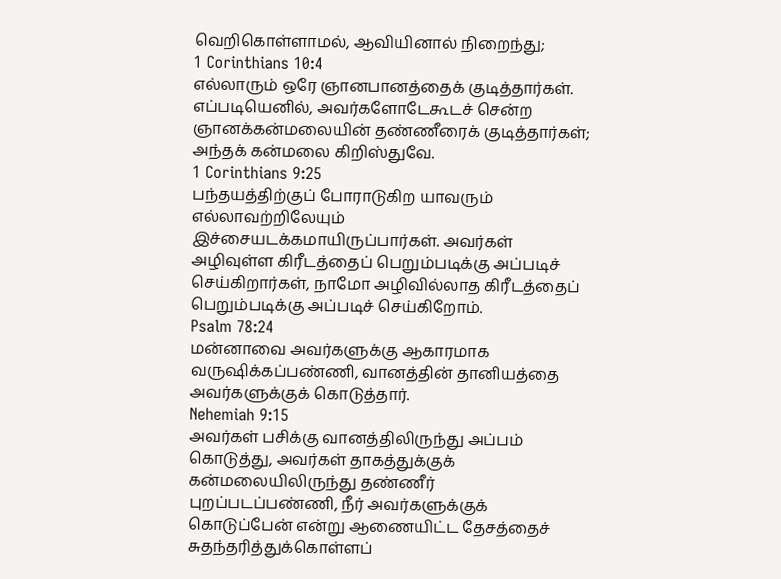வெறிகொள்ளாமல், ஆவியினால் நிறைந்து;
1 Corinthians 10:4
எல்லாரும் ஒரே ஞானபானத்தைக் குடித்தார்கள். எப்படியெனில், அவர்களோடேகூடச் சென்ற ஞானக்கன்மலையின் தண்ணீரைக் குடித்தார்கள்; அந்தக் கன்மலை கிறிஸ்துவே.
1 Corinthians 9:25
பந்தயத்திற்குப் போராடுகிற யாவரும் எல்லாவற்றிலேயும் இச்சையடக்கமாயிருப்பார்கள். அவர்கள் அழிவுள்ள கிரீடத்தைப் பெறும்படிக்கு அப்படிச் செய்கிறார்கள், நாமோ அழிவில்லாத கிரீடத்தைப் பெறும்படிக்கு அப்படிச் செய்கிறோம்.
Psalm 78:24
மன்னாவை அவர்களுக்கு ஆகாரமாக வருஷிக்கப்பண்ணி, வானத்தின் தானியத்தை அவர்களுக்குக் கொடுத்தார்.
Nehemiah 9:15
அவர்கள் பசிக்கு வானத்திலிருந்து அப்பம் கொடுத்து, அவர்கள் தாகத்துக்குக் கன்மலையிலிருந்து தண்ணீர் புறப்படப்பண்ணி, நீர் அவர்களுக்குக் கொடுப்பேன் என்று ஆணையிட்ட தேசத்தைச் சுதந்தரித்துக்கொள்ளப்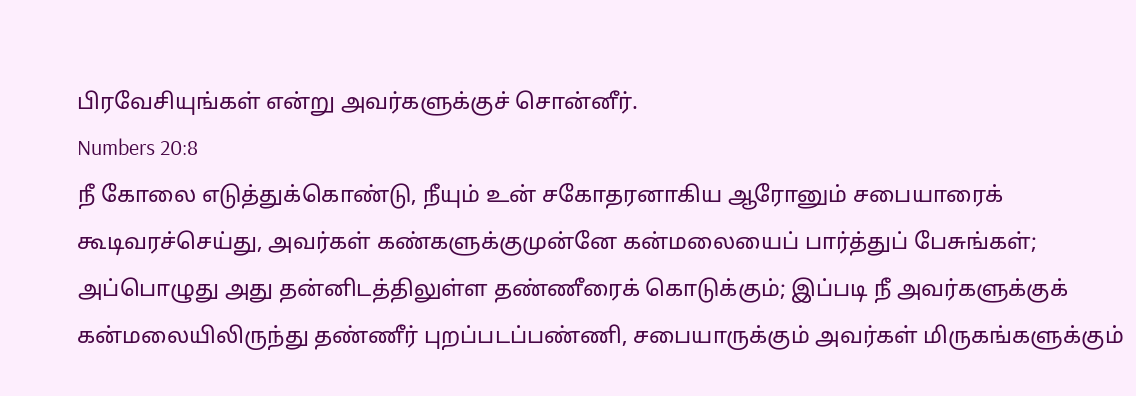பிரவேசியுங்கள் என்று அவர்களுக்குச் சொன்னீர்.
Numbers 20:8
நீ கோலை எடுத்துக்கொண்டு, நீயும் உன் சகோதரனாகிய ஆரோனும் சபையாரைக் கூடிவரச்செய்து, அவர்கள் கண்களுக்குமுன்னே கன்மலையைப் பார்த்துப் பேசுங்கள்; அப்பொழுது அது தன்னிடத்திலுள்ள தண்ணீரைக் கொடுக்கும்; இப்படி நீ அவர்களுக்குக் கன்மலையிலிருந்து தண்ணீர் புறப்படப்பண்ணி, சபையாருக்கும் அவர்கள் மிருகங்களுக்கும்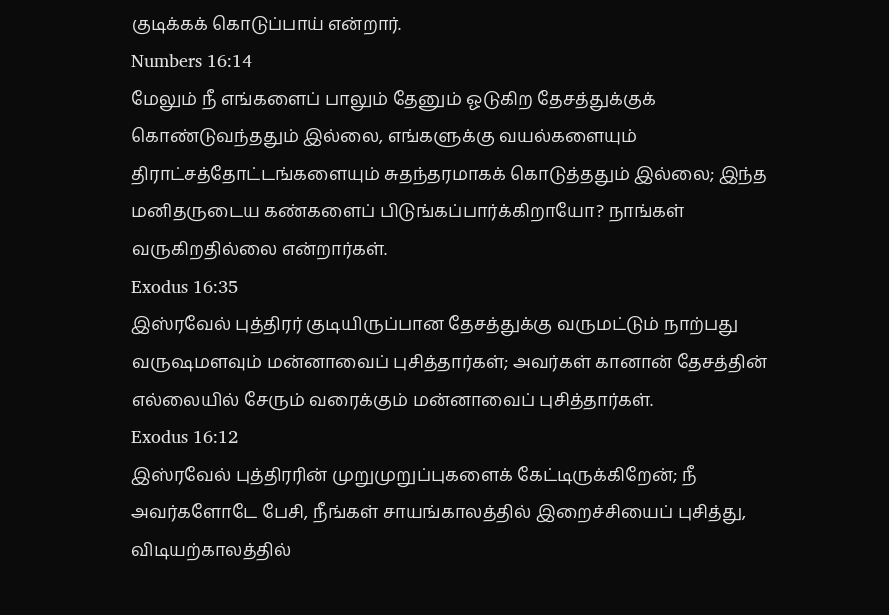குடிக்கக் கொடுப்பாய் என்றார்.
Numbers 16:14
மேலும் நீ எங்களைப் பாலும் தேனும் ஓடுகிற தேசத்துக்குக் கொண்டுவந்ததும் இல்லை, எங்களுக்கு வயல்களையும் திராட்சத்தோட்டங்களையும் சுதந்தரமாகக் கொடுத்ததும் இல்லை; இந்த மனிதருடைய கண்களைப் பிடுங்கப்பார்க்கிறாயோ? நாங்கள் வருகிறதில்லை என்றார்கள்.
Exodus 16:35
இஸ்ரவேல் புத்திரர் குடியிருப்பான தேசத்துக்கு வருமட்டும் நாற்பது வருஷமளவும் மன்னாவைப் புசித்தார்கள்; அவர்கள் கானான் தேசத்தின் எல்லையில் சேரும் வரைக்கும் மன்னாவைப் புசித்தார்கள்.
Exodus 16:12
இஸ்ரவேல் புத்திரரின் முறுமுறுப்புகளைக் கேட்டிருக்கிறேன்; நீ அவர்களோடே பேசி, நீங்கள் சாயங்காலத்தில் இறைச்சியைப் புசித்து, விடியற்காலத்தில்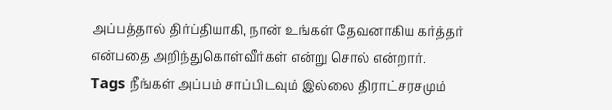அப்பத்தால் திர்ப்தியாகி, நான் உங்கள் தேவனாகிய கர்த்தர் என்பதை அறிந்துகொள்வீர்கள் என்று சொல் என்றார்.
Tags நீங்கள் அப்பம் சாப்பிடவும் இல்லை திராட்சரசமும்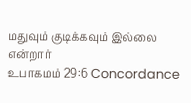மதுவும் குடிக்கவும் இல்லை என்றார்
உபாகமம் 29:6 Concordance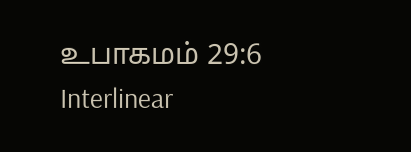உபாகமம் 29:6 Interlinear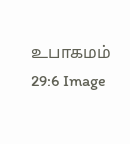உபாகமம் 29:6 Image